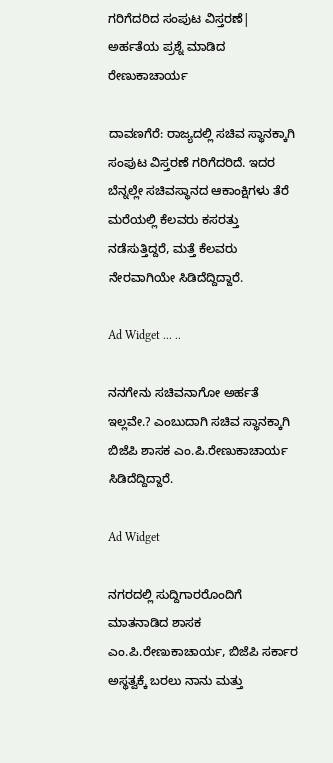ಗರಿಗೆದರಿದ ಸಂಪುಟ ವಿಸ್ತರಣೆ| ಅರ್ಹತೆಯ ಪ್ರಶ್ನೆ ಮಾಡಿದ ರೇಣುಕಾಚಾರ್ಯ

ದಾವಣಗೆರೆ: ರಾಜ್ಯದಲ್ಲಿ ಸಚಿವ ಸ್ಥಾನಕ್ಕಾಗಿ ಸಂಪುಟ ವಿಸ್ತರಣೆ ಗರಿಗೆದರಿದೆ. ಇದರ ಬೆನ್ನಲ್ಲೇ ಸಚಿವಸ್ಥಾನದ ಆಕಾಂಕ್ಷಿಗಳು ತೆರೆ ಮರೆಯಲ್ಲಿ ಕೆಲವರು ಕಸರತ್ತು ನಡೆಸುತ್ತಿದ್ದರೆ, ಮತ್ತೆ ಕೆಲವರು ನೇರವಾಗಿಯೇ ಸಿಡಿದೆದ್ದಿದ್ದಾರೆ.

Ad Widget ... ..

ನನಗೇನು ಸಚಿವನಾಗೋ ಅರ್ಹತೆ ಇಲ್ಲವೇ.? ಎಂಬುದಾಗಿ ಸಚಿವ ಸ್ಥಾನಕ್ಕಾಗಿ ಬಿಜೆಪಿ ಶಾಸಕ ಎಂ.ಪಿ.ರೇಣುಕಾಚಾರ್ಯ ಸಿಡಿದೆದ್ದಿದ್ದಾರೆ.

Ad Widget

ನಗರದಲ್ಲಿ ಸುದ್ದಿಗಾರರೊಂದಿಗೆ ಮಾತನಾಡಿದ ಶಾಸಕ ಎಂ.ಪಿ.ರೇಣುಕಾಚಾರ್ಯ, ಬಿಜೆಪಿ ಸರ್ಕಾರ ಅಸ್ಥತ್ವಕ್ಕೆ ಬರಲು ನಾನು ಮತ್ತು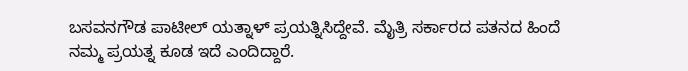ಬಸವನಗೌಡ ಪಾಟೀಲ್ ಯತ್ನಾಳ್ ಪ್ರಯತ್ನಿಸಿದ್ದೇವೆ. ಮೈತ್ರಿ ಸರ್ಕಾರದ ಪತನದ ಹಿಂದೆ ನಮ್ಮ ಪ್ರಯತ್ನ ಕೂಡ ಇದೆ ಎಂದಿದ್ದಾರೆ.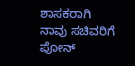ಶಾಸಕರಾಗಿ ನಾವು ಸಚಿವರಿಗೆ ಪೋನ್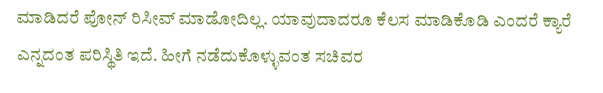ಮಾಡಿದರೆ ಪೋನ್ ರಿಸೀವ್ ಮಾಡೋದಿಲ್ಲ. ಯಾವುದಾದರೂ ಕೆಲಸ ಮಾಡಿಕೊಡಿ ಎಂದರೆ ಕ್ಯಾರೆ ಎನ್ನದಂತ ಪರಿಸ್ಥಿತಿ ಇದೆ. ಹೀಗೆ ನಡೆದುಕೊಳ್ಳುವಂತ ಸಚಿವರ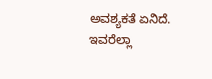ಅವಶ್ಯಕತೆ ಏನಿದೆ. ಇವರೆಲ್ಲಾ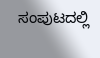ಸಂಪುಟದಲ್ಲಿ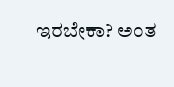ಇರಬೇಕಾ? ಅಂತ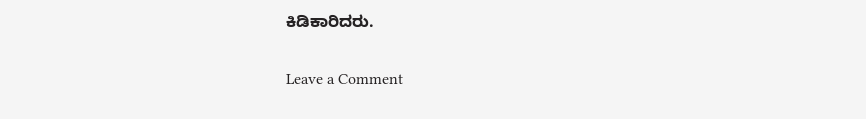ಕಿಡಿಕಾರಿದರು.

Leave a Comment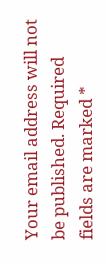Your email address will not be published. Required fields are marked *